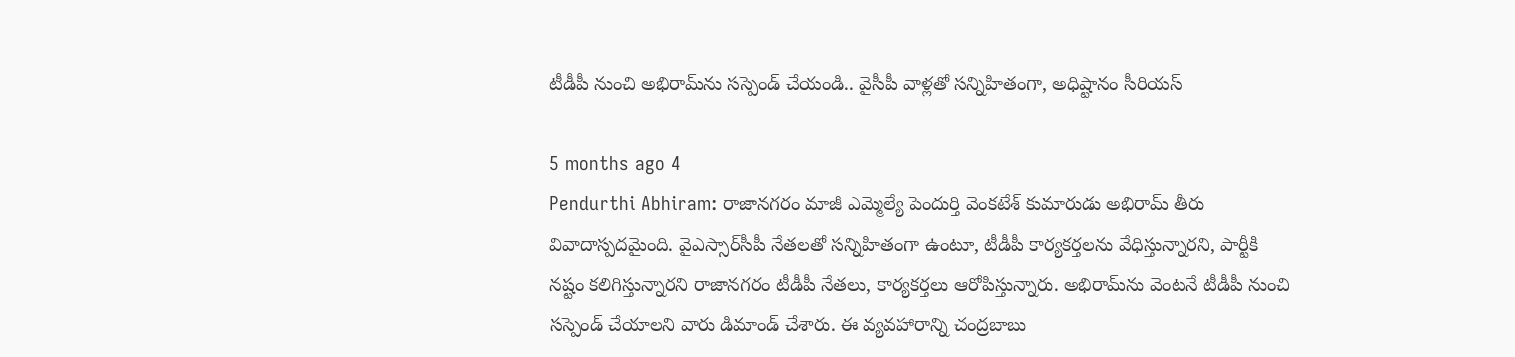టీడీపీ నుంచి అభిరామ్‌ను సస్పెండ్‌ చేయండి.. వైసీపీ వాళ్లతో సన్నిహితంగా, అధిష్టానం సీరియస్

5 months ago 4
Pendurthi Abhiram: రాజానగరం మాజీ ఎమ్మెల్యే పెందుర్తి వెంకటేశ్‌ కుమారుడు అభిరామ్‌ తీరు వివాదాస్పదమైంది. వైఎస్సార్‌సీపీ నేతలతో సన్నిహితంగా ఉంటూ, టీడీపీ కార్యకర్తలను వేధిస్తున్నారని, పార్టీకి నష్టం కలిగిస్తున్నారని రాజానగరం టీడీపీ నేతలు, కార్యకర్తలు ఆరోపిస్తున్నారు. అభిరామ్‌ను వెంటనే టీడీపీ నుంచి సస్పెండ్‌ చేయాలని వారు డిమాండ్‌ చేశారు. ఈ వ్యవహారాన్ని చంద్రబాబు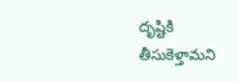దృష్టికి తీసుకెళ్తామని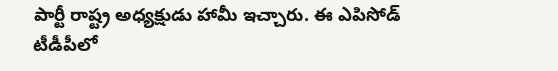పార్టీ రాష్ట్ర అధ్యక్షుడు హామీ ఇచ్చారు. ఈ ఎపిసోడ్ టీడీపీలో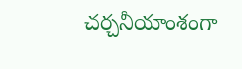చర్చనీయాంశంగా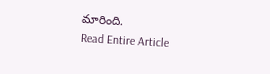మారింది.
Read Entire Article